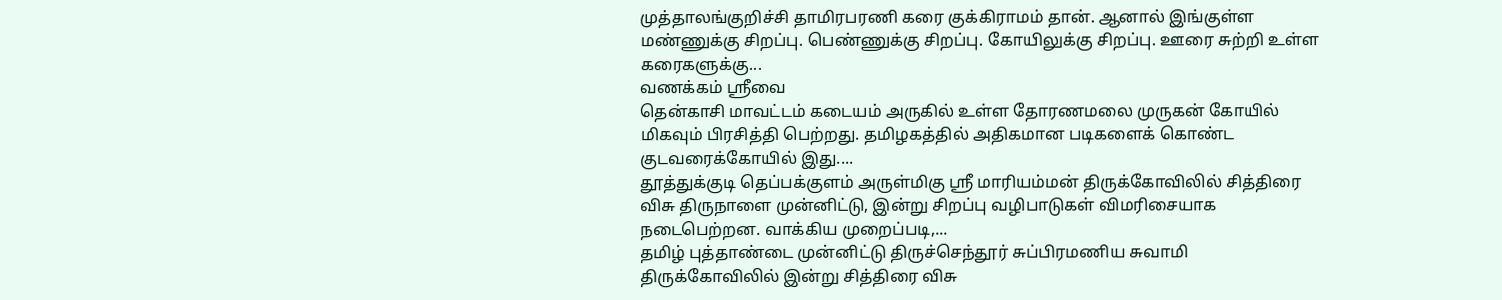முத்தாலங்குறிச்சி தாமிரபரணி கரை குக்கிராமம் தான். ஆனால் இங்குள்ள மண்ணுக்கு சிறப்பு. பெண்ணுக்கு சிறப்பு. கோயிலுக்கு சிறப்பு. ஊரை சுற்றி உள்ள கரைகளுக்கு...
வணக்கம் ஸ்ரீவை
தென்காசி மாவட்டம் கடையம் அருகில் உள்ள தோரணமலை முருகன் கோயில் மிகவும் பிரசித்தி பெற்றது. தமிழகத்தில் அதிகமான படிகளைக் கொண்ட குடவரைக்கோயில் இது....
தூத்துக்குடி தெப்பக்குளம் அருள்மிகு ஸ்ரீ மாரியம்மன் திருக்கோவிலில் சித்திரை விசு திருநாளை முன்னிட்டு, இன்று சிறப்பு வழிபாடுகள் விமரிசையாக நடைபெற்றன. வாக்கிய முறைப்படி,...
தமிழ் புத்தாண்டை முன்னிட்டு திருச்செந்தூர் சுப்பிரமணிய சுவாமி திருக்கோவிலில் இன்று சித்திரை விசு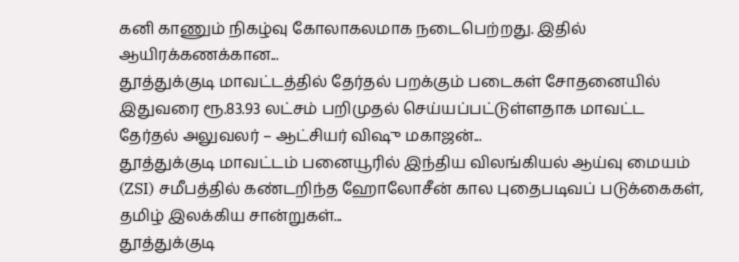கனி காணும் நிகழ்வு கோலாகலமாக நடைபெற்றது. இதில் ஆயிரக்கணக்கான...
தூத்துக்குடி மாவட்டத்தில் தேர்தல் பறக்கும் படைகள் சோதனையில் இதுவரை ரூ.83.93 லட்சம் பறிமுதல் செய்யப்பட்டுள்ளதாக மாவட்ட தேர்தல் அலுவலர் – ஆட்சியர் விஷு மகாஜன்...
தூத்துக்குடி மாவட்டம் பனையூரில் இந்திய விலங்கியல் ஆய்வு மையம் (ZSI) சமீபத்தில் கண்டறிந்த ஹோலோசீன் கால புதைபடிவப் படுக்கைகள், தமிழ் இலக்கிய சான்றுகள்...
தூத்துக்குடி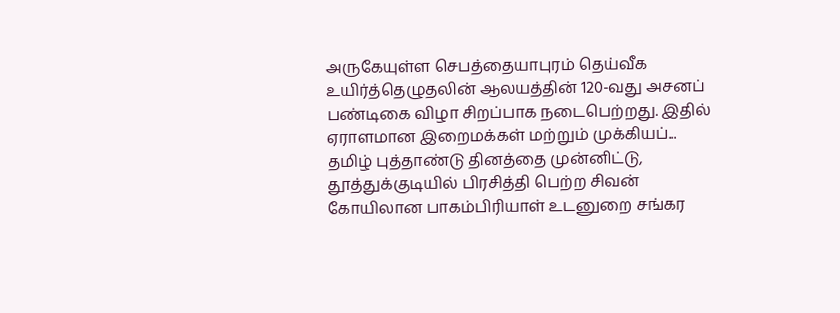அருகேயுள்ள செபத்தையாபுரம் தெய்வீக உயிர்த்தெழுதலின் ஆலயத்தின் 120-வது அசனப் பண்டிகை விழா சிறப்பாக நடைபெற்றது. இதில் ஏராளமான இறைமக்கள் மற்றும் முக்கியப்...
தமிழ் புத்தாண்டு தினத்தை முன்னிட்டு, தூத்துக்குடியில் பிரசித்தி பெற்ற சிவன் கோயிலான பாகம்பிரியாள் உடனுறை சங்கர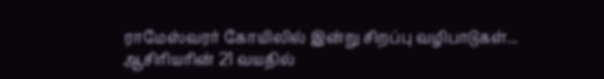ராமேஸ்வரர் கோயிலில் இன்று சிறப்பு வழிபாடுகள்...
ஆசிரியரின் 21 வயதில்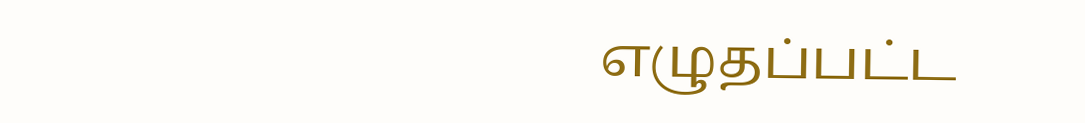எழுதப்பட்ட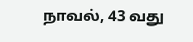நாவல், 43 வது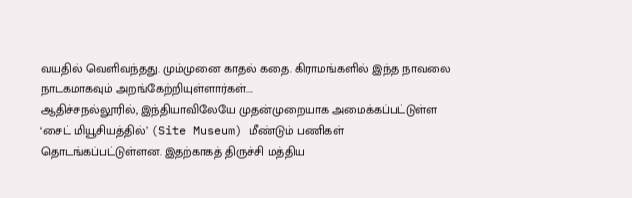வயதில் வெளிவந்தது. மும்முனை காதல் கதை. கிராமங்களில் இந்த நாவலை நாடகமாகவும் அறங்கேற்றியுள்ளார்கள்....
ஆதிச்சநல்லூரில், இந்தியாவிலேயே முதன்முறையாக அமைக்கப்பட்டுள்ள ‘சைட் மியூசியத்தில்’ (Site Museum) மீண்டும் பணிகள் தொடங்கப்பட்டுள்ளன. இதற்காகத் திருச்சி மத்திய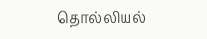தொல்லியல்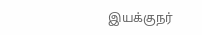இயக்குநர்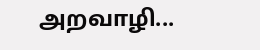அறவாழி...